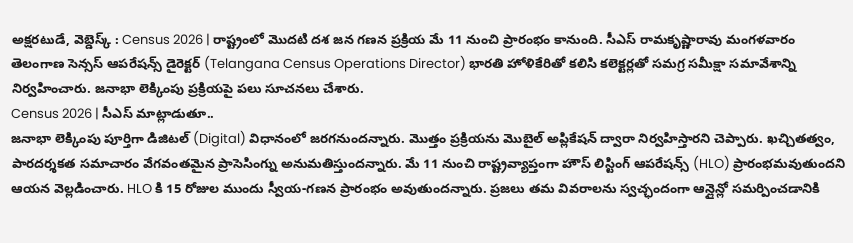అక్షరటుడే, వెబ్డెస్క్ : Census 2026 | రాష్ట్రంలో మొదటి దశ జన గణన ప్రక్రియ మే 11 నుంచి ప్రారంభం కానుంది. సీఎస్ రామకృష్ణారావు మంగళవారం తెలంగాణ సెన్సస్ ఆపరేషన్స్ డైరెక్టర్ (Telangana Census Operations Director) భారతి హోళికేరితో కలిసి కలెక్టర్లతో సమగ్ర సమీక్షా సమావేశాన్ని నిర్వహించారు. జనాభా లెక్కింపు ప్రక్రియపై పలు సూచనలు చేశారు.
Census 2026 | సీఎస్ మాట్లాడుతూ..
జనాభా లెక్కింపు పూర్తిగా డిజిటల్ (Digital) విధానంలో జరగనుందన్నారు. మొత్తం ప్రక్రియను మొబైల్ అప్లికేషన్ ద్వారా నిర్వహిస్తారని చెప్పారు. ఖచ్చితత్వం, పారదర్శకత సమాచారం వేగవంతమైన ప్రాసెసింగ్ను అనుమతిస్తుందన్నారు. మే 11 నుంచి రాష్ట్రవ్యాప్తంగా హౌస్ లిస్టింగ్ ఆపరేషన్స్ (HLO) ప్రారంభమవుతుందని ఆయన వెల్లడించారు. HLO కి 15 రోజుల ముందు స్వీయ-గణన ప్రారంభం అవుతుందన్నారు. ప్రజలు తమ వివరాలను స్వచ్ఛందంగా ఆన్లైన్లో సమర్పించడానికి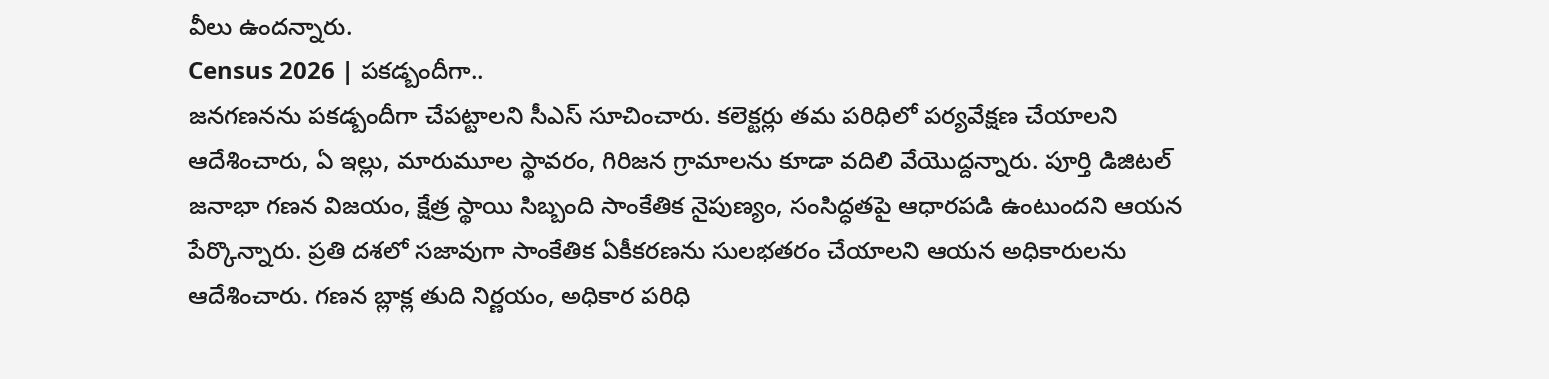వీలు ఉందన్నారు.
Census 2026 | పకడ్బందీగా..
జనగణనను పకడ్బందీగా చేపట్టాలని సీఎస్ సూచించారు. కలెక్టర్లు తమ పరిధిలో పర్యవేక్షణ చేయాలని ఆదేశించారు, ఏ ఇల్లు, మారుమూల స్థావరం, గిరిజన గ్రామాలను కూడా వదిలి వేయొద్దన్నారు. పూర్తి డిజిటల్ జనాభా గణన విజయం, క్షేత్ర స్థాయి సిబ్బంది సాంకేతిక నైపుణ్యం, సంసిద్ధతపై ఆధారపడి ఉంటుందని ఆయన పేర్కొన్నారు. ప్రతి దశలో సజావుగా సాంకేతిక ఏకీకరణను సులభతరం చేయాలని ఆయన అధికారులను ఆదేశించారు. గణన బ్లాక్ల తుది నిర్ణయం, అధికార పరిధి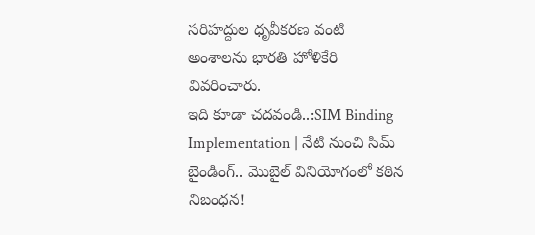సరిహద్దుల ధృవీకరణ వంటి అంశాలను భారతి హోళికేరి వివరించారు.
ఇది కూడా చదవండి..:SIM Binding Implementation | నేటి నుంచి సిమ్ బైండింగ్.. మొబైల్ వినియోగంలో కఠిన నిబంధన!